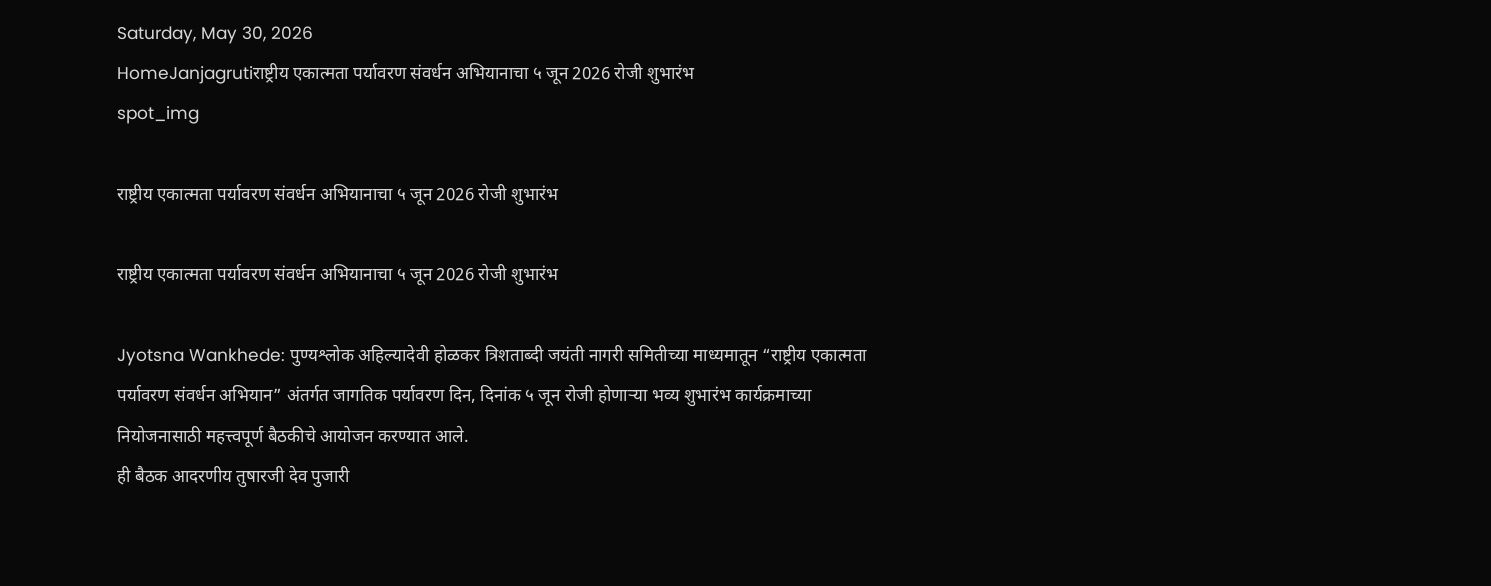Saturday, May 30, 2026
HomeJanjagrutiराष्ट्रीय एकात्मता पर्यावरण संवर्धन अभियानाचा ५ जून 2026 रोजी शुभारंभ
spot_img

राष्ट्रीय एकात्मता पर्यावरण संवर्धन अभियानाचा ५ जून 2026 रोजी शुभारंभ

राष्ट्रीय एकात्मता पर्यावरण संवर्धन अभियानाचा ५ जून 2026 रोजी शुभारंभ

Jyotsna Wankhede: पुण्यश्लोक अहिल्यादेवी होळकर त्रिशताब्दी जयंती नागरी समितीच्या माध्यमातून “राष्ट्रीय एकात्मता पर्यावरण संवर्धन अभियान” अंतर्गत जागतिक पर्यावरण दिन, दिनांक ५ जून रोजी होणाऱ्या भव्य शुभारंभ कार्यक्रमाच्या नियोजनासाठी महत्त्वपूर्ण बैठकीचे आयोजन करण्यात आले.
ही बैठक आदरणीय तुषारजी देव पुजारी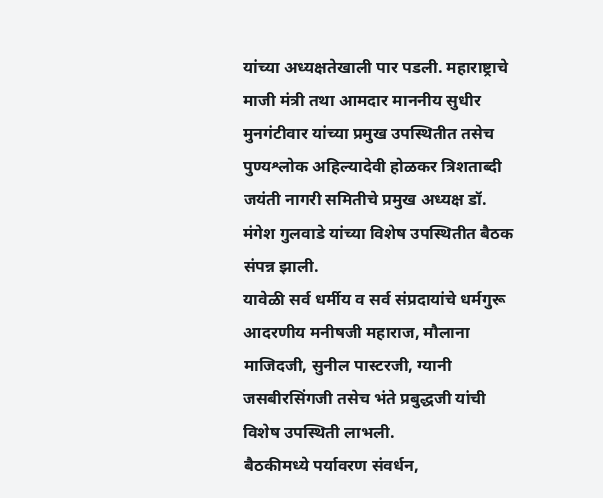यांच्या अध्यक्षतेखाली पार पडली. महाराष्ट्राचे माजी मंत्री तथा आमदार माननीय सुधीर मुनगंटीवार यांच्या प्रमुख उपस्थितीत तसेच पुण्यश्लोक अहिल्यादेवी होळकर त्रिशताब्दी जयंती नागरी समितीचे प्रमुख अध्यक्ष डॉ. मंगेश गुलवाडे यांच्या विशेष उपस्थितीत बैठक संपन्न झाली.
यावेळी सर्व धर्मीय व सर्व संप्रदायांचे धर्मगुरू आदरणीय मनीषजी महाराज, मौलाना माजिदजी, सुनील पास्टरजी, ग्यानी जसबीरसिंगजी तसेच भंते प्रबुद्धजी यांची विशेष उपस्थिती लाभली.
बैठकीमध्ये पर्यावरण संवर्धन,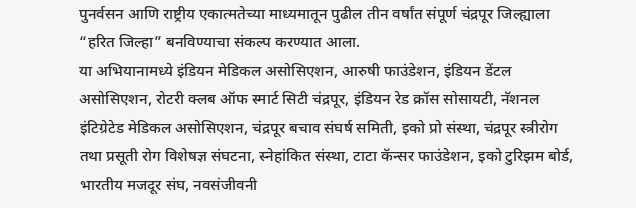पुनर्वसन आणि राष्ट्रीय एकात्मतेच्या माध्यमातून पुढील तीन वर्षांत संपूर्ण चंद्रपूर जिल्ह्याला “हरित जिल्हा” बनविण्याचा संकल्प करण्यात आला.
या अभियानामध्ये इंडियन मेडिकल असोसिएशन, आरुषी फाउंडेशन, इंडियन डेंटल असोसिएशन, रोटरी क्लब ऑफ स्मार्ट सिटी चंद्रपूर, इंडियन रेड क्रॉस सोसायटी, नॅशनल इंटिग्रेटेड मेडिकल असोसिएशन, चंद्रपूर बचाव संघर्ष समिती, इको प्रो संस्था, चंद्रपूर स्त्रीरोग तथा प्रसूती रोग विशेषज्ञ संघटना, स्नेहांकित संस्था, टाटा कॅन्सर फाउंडेशन, इको टुरिझम बोर्ड, भारतीय मजदूर संघ, नवसंजीवनी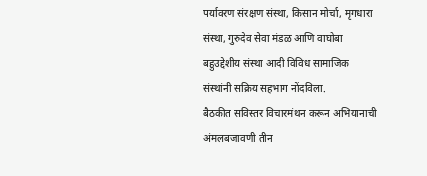पर्यावरण संरक्षण संस्था, किसान मोर्चा, मृगधारा संस्था, गुरुदेव सेवा मंडळ आणि वाघोबा बहुउद्देशीय संस्था आदी विविध सामाजिक संस्थांनी सक्रिय सहभाग नोंदविला.
बैठकीत सविस्तर विचारमंथन करून अभियानाची अंमलबजावणी तीन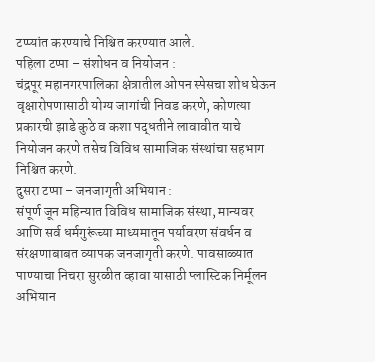टप्प्यांत करण्याचे निश्चित करण्यात आले.
पहिला टप्पा – संशोधन व नियोजन :
चंद्रपूर महानगरपालिका क्षेत्रातील ओपन स्पेसचा शोध घेऊन वृक्षारोपणासाठी योग्य जागांची निवड करणे, कोणत्या प्रकारची झाडे कुठे व कशा पद्धतीने लावावीत याचे नियोजन करणे तसेच विविध सामाजिक संस्थांचा सहभाग निश्चित करणे.
दुसरा टप्पा – जनजागृती अभियान :
संपूर्ण जून महिन्यात विविध सामाजिक संस्था, मान्यवर आणि सर्व धर्मगुरूंच्या माध्यमातून पर्यावरण संवर्धन व संरक्षणाबाबत व्यापक जनजागृती करणे. पावसाळ्यात पाण्याचा निचरा सुरळीत व्हावा यासाठी प्लास्टिक निर्मूलन अभियान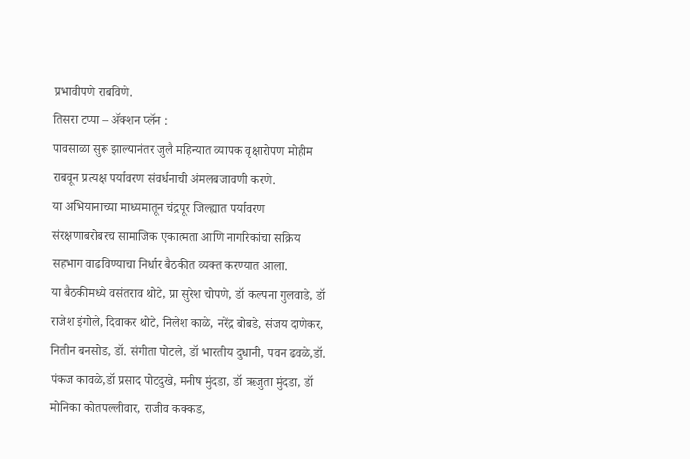प्रभावीपणे राबविणे.
तिसरा टप्पा – ॲक्शन प्लॅन :
पावसाळा सुरू झाल्यानंतर जुलै महिन्यात व्यापक वृक्षारोपण मोहीम राबवून प्रत्यक्ष पर्यावरण संवर्धनाची अंमलबजावणी करणे.
या अभियानाच्या माध्यमातून चंद्रपूर जिल्ह्यात पर्यावरण संरक्षणाबरोबरच सामाजिक एकात्मता आणि नागरिकांचा सक्रिय सहभाग वाढविण्याचा निर्धार बैठकीत व्यक्त करण्यात आला.
या बैठकीमध्ये वसंतराव थोटे, प्रा सुरेश चोपणे, डॉ कल्पना गुलवाडे, डॉ राजेश इंगोले, दिवाकर थोटे, निलेश काळे, नरेंद्र बोबडे, संजय दाणेकर, नितीन बनसोड, डॉ. संगीता पोटले, डॉ भारतीय दुधानी, पवन ढवळे,डॉ. पंकज कावळे,डॉ प्रसाद पोटदुखे, मनीष मुंदडा, डॉ ऋजुता मुंदडा, डॉ मोनिका कोतपल्लीवार, राजीव कक्कड,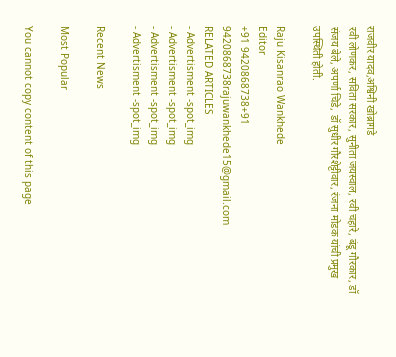राजवीर यादव,अश्विनी खोब्रागडे
रवी लोणकर, सविता सरकार, सुनीता जयस्वाल, रवी चहारे, बंडू गौरकार, डॉ संजय बेले, अपर्णा चिडे, डॉ सुधीर गौरशेट्टीवार, रंजना मोडक यांची प्रमुख उपस्थिती होती.

Raju Kisanrao Wankhede
Editor
+91 9420868738+91 9420868738rajuwankhede15@gmail.com
RELATED ARTICLES
- Advertisment -spot_img
- Advertisment -spot_img
- Advertisment -spot_img
- Advertisment -spot_img

Recent News

Most Popular

You cannot copy content of this page